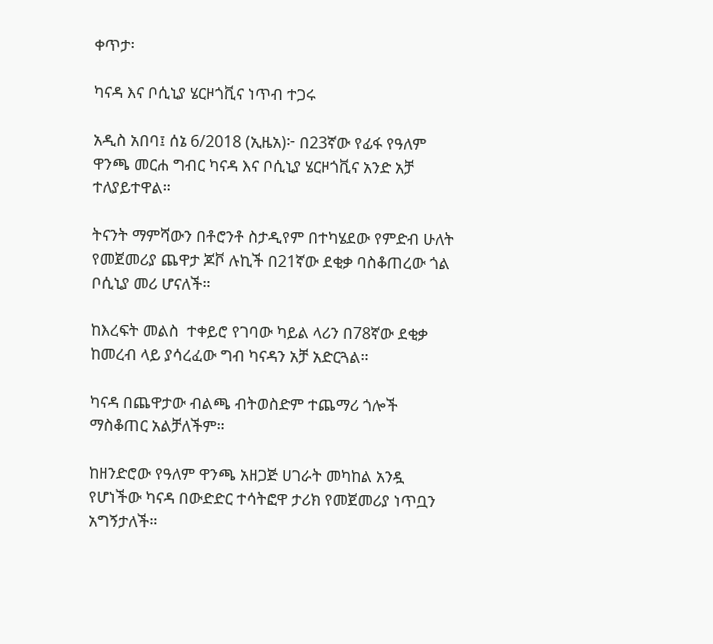ቀጥታ፡

ካናዳ እና ቦሲኒያ ሄርዞጎቪና ነጥብ ተጋሩ

አዲስ አበባ፤ ሰኔ 6/2018 (ኢዜአ)፦ በ23ኛው የፊፋ የዓለም ዋንጫ መርሐ ግብር ካናዳ እና ቦሲኒያ ሄርዞጎቪና አንድ አቻ ተለያይተዋል።

ትናንት ማምሻውን በቶሮንቶ ስታዲየም በተካሄደው የምድብ ሁለት የመጀመሪያ ጨዋታ ጆቮ ሉኪች በ21ኛው ደቂቃ ባስቆጠረው ጎል ቦሲኒያ መሪ ሆናለች።

ከእረፍት መልስ  ተቀይሮ የገባው ካይል ላሪን በ78ኛው ደቂቃ ከመረብ ላይ ያሳረፈው ግብ ካናዳን አቻ አድርጓል።

ካናዳ በጨዋታው ብልጫ ብትወስድም ተጨማሪ ጎሎች ማስቆጠር አልቻለችም።

ከዘንድሮው የዓለም ዋንጫ አዘጋጅ ሀገራት መካከል አንዷ የሆነችው ካናዳ በውድድር ተሳትፎዋ ታሪክ የመጀመሪያ ነጥቧን አግኝታለች።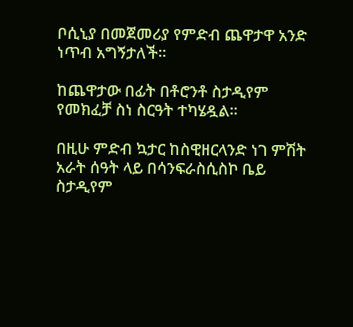ቦሲኒያ በመጀመሪያ የምድብ ጨዋታዋ አንድ ነጥብ አግኝታለች።

ከጨዋታው በፊት በቶሮንቶ ስታዲየም የመክፈቻ ስነ ስርዓት ተካሄዷል።

በዚሁ ምድብ ኳታር ከስዊዘርላንድ ነገ ምሽት አራት ሰዓት ላይ በሳንፍራስሲስኮ ቤይ ስታዲየም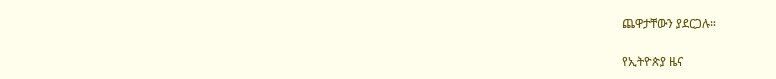ጨዋታቸውን ያደርጋሉ።

የኢትዮጵያ ዜና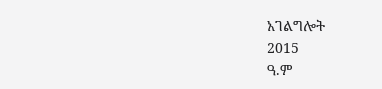አገልግሎት
2015
ዓ.ም